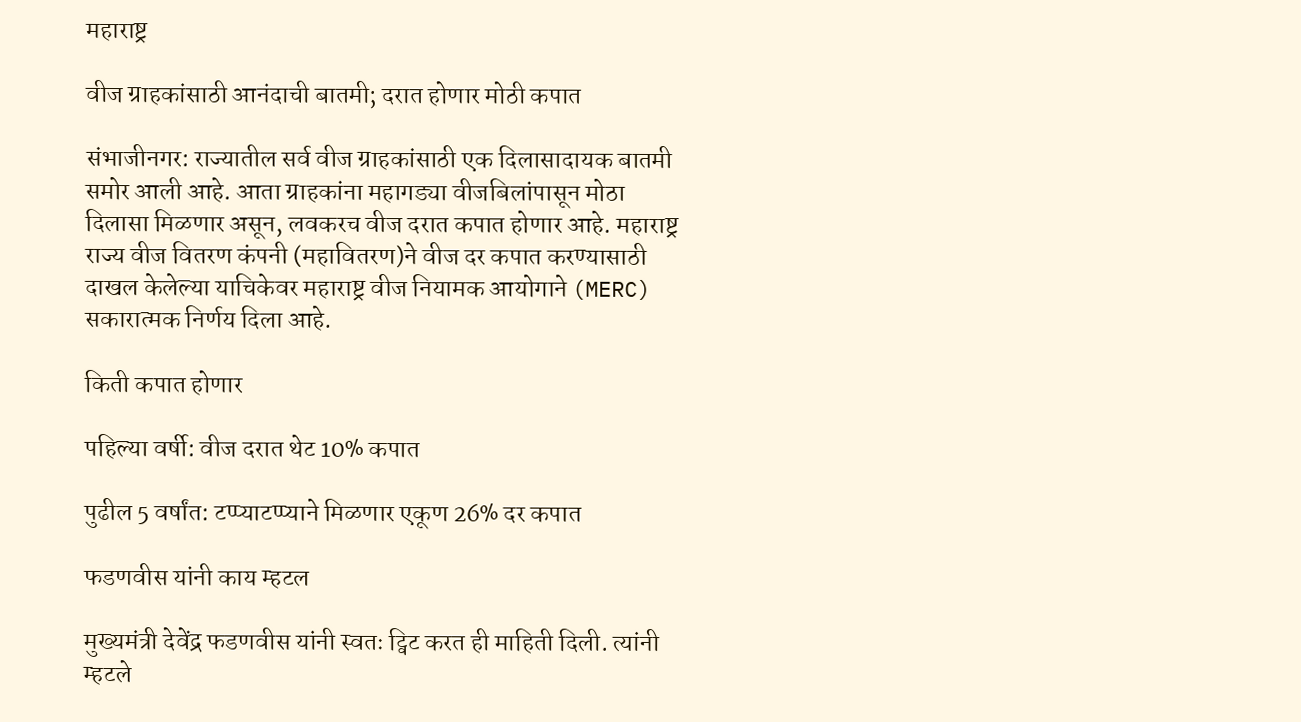महाराष्ट्र

वीज ग्राहकांसाठी आनंदाची बातमी; दरात होणार मोठी कपात

संभाजीनगर: राज्यातील सर्व वीज ग्राहकांसाठी एक दिलासादायक बातमी समोर आली आहे. आता ग्राहकांना महागड्या वीजबिलांपासून मोठा दिलासा मिळणार असून, लवकरच वीज दरात कपात होणार आहे. महाराष्ट्र राज्य वीज वितरण कंपनी (महावितरण)ने वीज दर कपात करण्यासाठी दाखल केलेल्या याचिकेवर महाराष्ट्र वीज नियामक आयोगाने (MERC) सकारात्मक निर्णय दिला आहे.

किती कपात होणार

पहिल्या वर्षी: वीज दरात थेट 10% कपात

पुढील 5 वर्षांत: टप्प्याटप्प्याने मिळणार एकूण 26% दर कपात

फडणवीस यांनी काय म्हटल

मुख्यमंत्री देवेंद्र फडणवीस यांनी स्वतः ट्विट करत ही माहिती दिली. त्यांनी म्हटले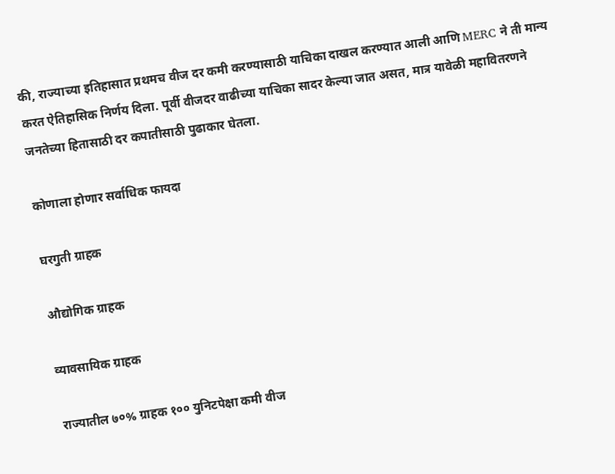की, राज्याच्या इतिहासात प्रथमच वीज दर कमी करण्यासाठी याचिका दाखल करण्यात आली आणि MERC ने ती मान्य करत ऐतिहासिक निर्णय दिला. पूर्वी वीजदर वाढीच्या याचिका सादर केल्या जात असत, मात्र यावेळी महावितरणने जनतेच्या हितासाठी दर कपातीसाठी पुढाकार घेतला.

कोणाला होणार सर्वाधिक फायदा

घरगुती ग्राहक

औद्योगिक ग्राहक

व्यावसायिक ग्राहक

राज्यातील ७०% ग्राहक १०० युनिटपेक्षा कमी वीज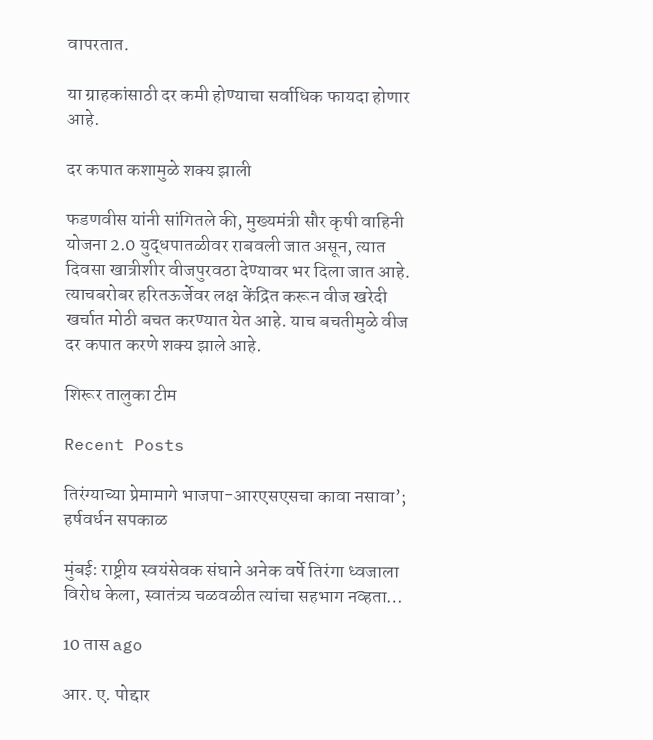वापरतात.

या ग्राहकांसाठी दर कमी होण्याचा सर्वाधिक फायदा होणार आहे.

दर कपात कशामुळे शक्य झाली

फडणवीस यांनी सांगितले की, मुख्यमंत्री सौर कृषी वाहिनी योजना 2.0 युद्धपातळीवर राबवली जात असून, त्यात दिवसा खात्रीशीर वीजपुरवठा देण्यावर भर दिला जात आहे. त्याचबरोबर हरितऊर्जेवर लक्ष केंद्रित करून वीज खरेदी खर्चात मोठी बचत करण्यात येत आहे. याच बचतीमुळे वीज दर कपात करणे शक्य झाले आहे.

शिरूर तालुका टीम

Recent Posts

तिरंग्याच्या प्रेमामागे भाजपा-आरएसएसचा कावा नसावा’; हर्षवर्धन सपकाळ

मुंबई: राष्ट्रीय स्वयंसेवक संघाने अनेक वर्षे तिरंगा ध्वजाला विरोध केला, स्वातंत्र्य चळवळीत त्यांचा सहभाग नव्हता…

10 तास ago

आर. ए. पोद्दार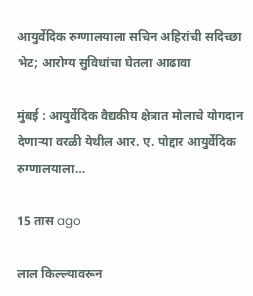आयुर्वेदिक रुग्णालयाला सचिन अहिरांची सदिच्छा भेट; आरोग्य सुविधांचा घेतला आढावा

मुंबई : आयुर्वेदिक वैद्यकीय क्षेत्रात मोलाचे योगदान देणाऱ्या वरळी येथील आर. ए. पोद्दार आयुर्वेदिक रुग्णालयाला…

15 तास ago

लाल किल्ल्यावरून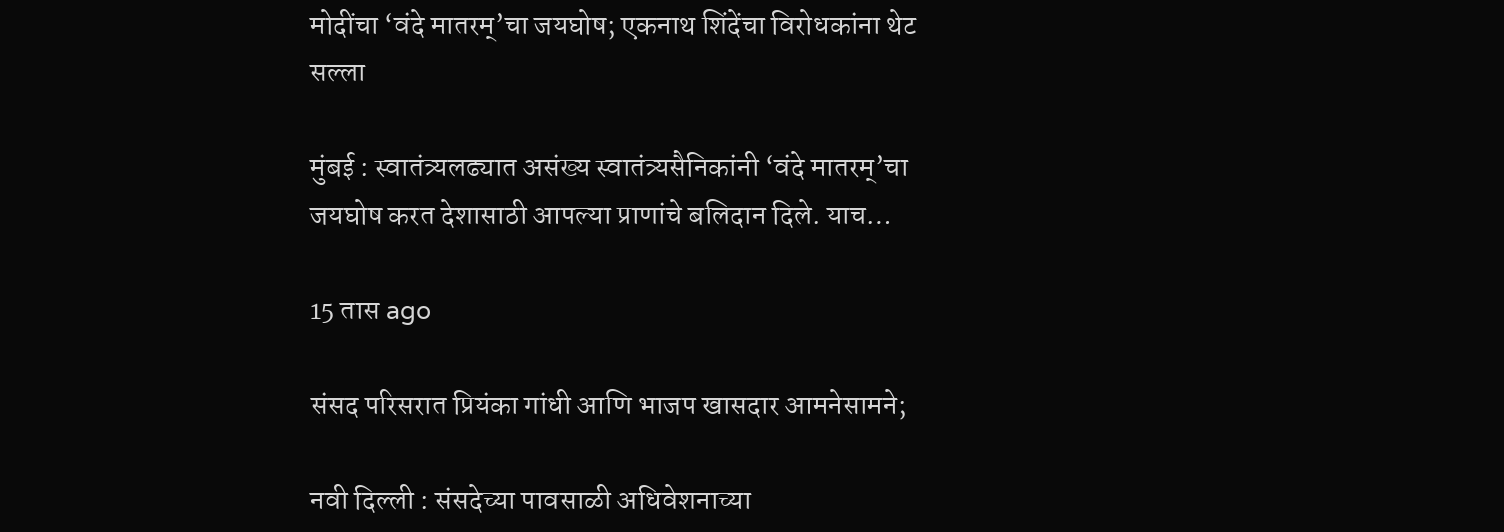मोदींचा ‘वंदे मातरम्’चा जयघोष; एकनाथ शिंदेंचा विरोधकांना थेट सल्ला

मुंबई : स्वातंत्र्यलढ्यात असंख्य स्वातंत्र्यसैनिकांनी ‘वंदे मातरम्’चा जयघोष करत देशासाठी आपल्या प्राणांचे बलिदान दिले. याच…

15 तास ago

संसद परिसरात प्रियंका गांधी आणि भाजप खासदार आमनेसामने;

नवी दिल्ली : संसदेच्या पावसाळी अधिवेशनाच्या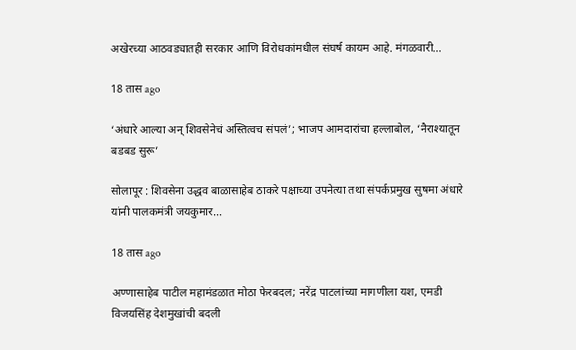अखेरच्या आठवड्यातही सरकार आणि विरोधकांमधील संघर्ष कायम आहे. मंगळवारी…

18 तास ago

‘अंधारे आल्या अन् शिवसेनेचं अस्तित्वच संपलं’; भाजप आमदारांचा हल्लाबोल, ‘नैराश्यातून बडबड सुरू’

सोलापूर : शिवसेना उद्धव बाळासाहेब ठाकरे पक्षाच्या उपनेत्या तथा संपर्कप्रमुख सुषमा अंधारे यांनी पालकमंत्री जयकुमार…

18 तास ago

अण्णासाहेब पाटील महामंडळात मोठा फेरबदल; नरेंद्र पाटलांच्या मागणीला यश, एमडी विजयसिंह देशमुखांची बदली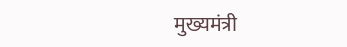मुख्यमंत्री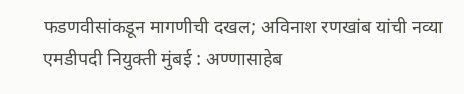फडणवीसांकडून मागणीची दखल; अविनाश रणखांब यांची नव्या एमडीपदी नियुक्ती मुंबई : अण्णासाहेब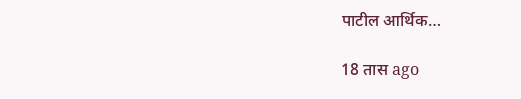पाटील आर्थिक…

18 तास ago